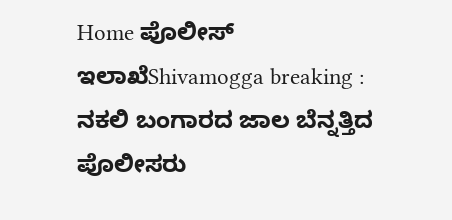Home ಪೊಲೀಸ್ ಇಲಾಖೆShivamogga breaking : ನಕಲಿ ಬಂಗಾರದ ಜಾಲ ಬೆನ್ನತ್ತಿದ ಪೊಲೀಸರು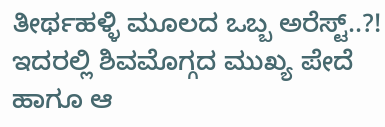ತೀರ್ಥಹಳ್ಳಿ ಮೂಲದ ಒಬ್ಬ ಅರೆಸ್ಟ್..?! ಇದರಲ್ಲಿ ಶಿವಮೊಗ್ಗದ ಮುಖ್ಯ ಪೇದೆ ಹಾಗೂ ಆ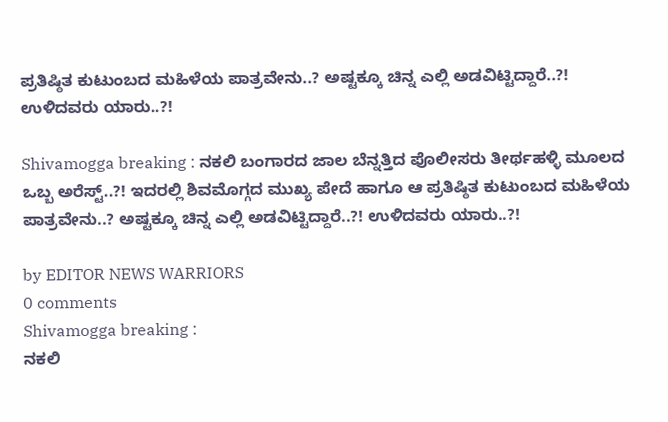ಪ್ರತಿಷ್ಠಿತ ಕುಟುಂಬದ ಮಹಿಳೆಯ ಪಾತ್ರವೇನು..? ಅಷ್ಟಕ್ಕೂ ಚಿನ್ನ ಎಲ್ಲಿ ಅಡವಿಟ್ಟಿದ್ದಾರೆ..?! ಉಳಿದವರು ಯಾರು..?!

Shivamogga breaking : ನಕಲಿ ಬಂಗಾರದ ಜಾಲ ಬೆನ್ನತ್ತಿದ ಪೊಲೀಸರು ತೀರ್ಥಹಳ್ಳಿ ಮೂಲದ ಒಬ್ಬ ಅರೆಸ್ಟ್..?! ಇದರಲ್ಲಿ ಶಿವಮೊಗ್ಗದ ಮುಖ್ಯ ಪೇದೆ ಹಾಗೂ ಆ ಪ್ರತಿಷ್ಠಿತ ಕುಟುಂಬದ ಮಹಿಳೆಯ ಪಾತ್ರವೇನು..? ಅಷ್ಟಕ್ಕೂ ಚಿನ್ನ ಎಲ್ಲಿ ಅಡವಿಟ್ಟಿದ್ದಾರೆ..?! ಉಳಿದವರು ಯಾರು..?!

by EDITOR NEWS WARRIORS
0 comments
Shivamogga breaking :
ನಕಲಿ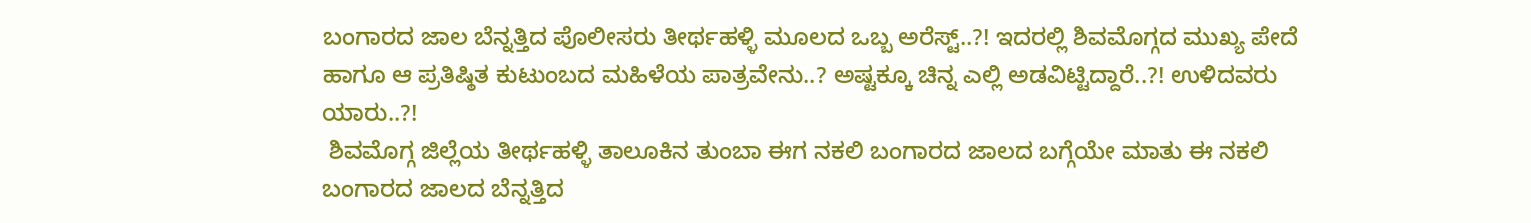ಬಂಗಾರದ ಜಾಲ ಬೆನ್ನತ್ತಿದ ಪೊಲೀಸರು ತೀರ್ಥಹಳ್ಳಿ ಮೂಲದ ಒಬ್ಬ ಅರೆಸ್ಟ್..?! ಇದರಲ್ಲಿ ಶಿವಮೊಗ್ಗದ ಮುಖ್ಯ ಪೇದೆ ಹಾಗೂ ಆ ಪ್ರತಿಷ್ಠಿತ ಕುಟುಂಬದ ಮಹಿಳೆಯ ಪಾತ್ರವೇನು..? ಅಷ್ಟಕ್ಕೂ ಚಿನ್ನ ಎಲ್ಲಿ ಅಡವಿಟ್ಟಿದ್ದಾರೆ..?! ಉಳಿದವರು ಯಾರು..?!
 ಶಿವಮೊಗ್ಗ ಜಿಲ್ಲೆಯ ತೀರ್ಥಹಳ್ಳಿ ತಾಲೂಕಿನ ತುಂಬಾ ಈಗ ನಕಲಿ ಬಂಗಾರದ ಜಾಲದ ಬಗ್ಗೆಯೇ ಮಾತು ಈ ನಕಲಿ ಬಂಗಾರದ ಜಾಲದ ಬೆನ್ನತ್ತಿದ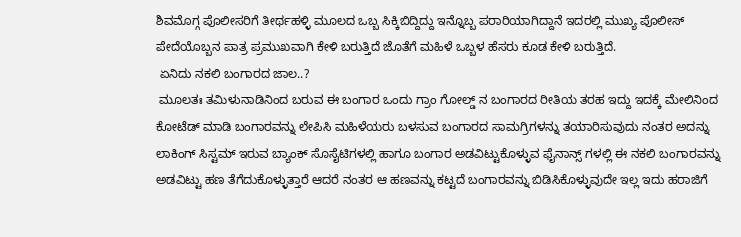ಶಿವಮೊಗ್ಗ ಪೊಲೀಸರಿಗೆ ತೀರ್ಥಹಳ್ಳಿ ಮೂಲದ ಒಬ್ಬ ಸಿಕ್ಕಿಬಿದ್ದಿದ್ದು ಇನ್ನೊಬ್ಬ ಪರಾರಿಯಾಗಿದ್ದಾನೆ ಇದರಲ್ಲಿ ಮುಖ್ಯ ಪೊಲೀಸ್ ಪೇದೆಯೊಬ್ಬನ ಪಾತ್ರ ಪ್ರಮುಖವಾಗಿ ಕೇಳಿ ಬರುತ್ತಿದೆ ಜೊತೆಗೆ ಮಹಿಳೆ ಒಬ್ಬಳ ಹೆಸರು ಕೂಡ ಕೇಳಿ ಬರುತ್ತಿದೆ.
 ಏನಿದು ನಕಲಿ ಬಂಗಾರದ ಜಾಲ..?
 ಮೂಲತಃ ತಮಿಳುನಾಡಿನಿಂದ ಬರುವ ಈ ಬಂಗಾರ ಒಂದು ಗ್ರಾಂ ಗೋಲ್ಡ್ ನ ಬಂಗಾರದ ರೀತಿಯ ತರಹ ಇದ್ದು ಇದಕ್ಕೆ ಮೇಲಿನಿಂದ ಕೋಟೆಡ್ ಮಾಡಿ ಬಂಗಾರವನ್ನು ಲೇಪಿಸಿ ಮಹಿಳೆಯರು ಬಳಸುವ ಬಂಗಾರದ ಸಾಮಗ್ರಿಗಳನ್ನು ತಯಾರಿಸುವುದು ನಂತರ ಅದನ್ನು ಲಾಕಿಂಗ್ ಸಿಸ್ಟಮ್ ಇರುವ ಬ್ಯಾಂಕ್ ಸೊಸೈಟಿಗಳಲ್ಲಿ ಹಾಗೂ ಬಂಗಾರ ಅಡವಿಟ್ಟುಕೊಳ್ಳುವ ಫೈನಾನ್ಸ್ ಗಳಲ್ಲಿ ಈ ನಕಲಿ ಬಂಗಾರವನ್ನು ಅಡವಿಟ್ಟು ಹಣ ತೆಗೆದುಕೊಳ್ಳುತ್ತಾರೆ ಆದರೆ ನಂತರ ಆ ಹಣವನ್ನು ಕಟ್ಟದೆ ಬಂಗಾರವನ್ನು ಬಿಡಿಸಿಕೊಳ್ಳುವುದೇ ಇಲ್ಲ ಇದು ಹರಾಜಿಗೆ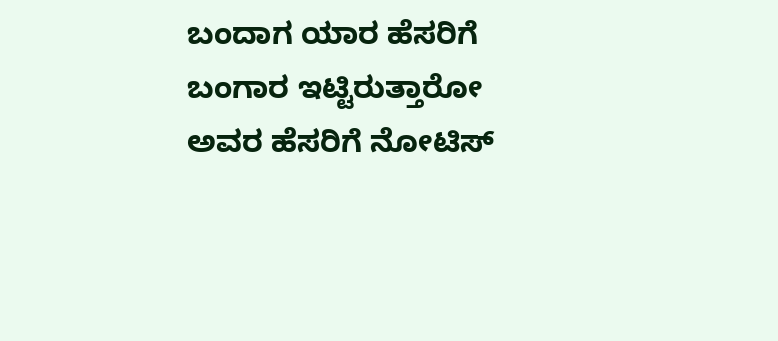ಬಂದಾಗ ಯಾರ ಹೆಸರಿಗೆ ಬಂಗಾರ ಇಟ್ಟಿರುತ್ತಾರೋ ಅವರ ಹೆಸರಿಗೆ ನೋಟಿಸ್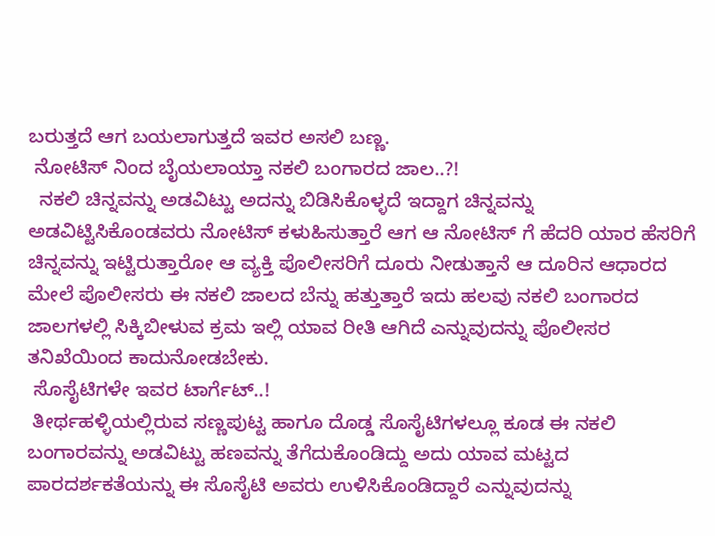ಬರುತ್ತದೆ ಆಗ ಬಯಲಾಗುತ್ತದೆ ಇವರ ಅಸಲಿ ಬಣ್ಣ.
 ನೋಟಿಸ್ ನಿಂದ ಬೈಯಲಾಯ್ತಾ ನಕಲಿ ಬಂಗಾರದ ಜಾಲ..?!
  ನಕಲಿ ಚಿನ್ನವನ್ನು ಅಡವಿಟ್ಟು ಅದನ್ನು ಬಿಡಿಸಿಕೊಳ್ಳದೆ ಇದ್ದಾಗ ಚಿನ್ನವನ್ನು ಅಡವಿಟ್ಟಿಸಿಕೊಂಡವರು ನೋಟಿಸ್ ಕಳುಹಿಸುತ್ತಾರೆ ಆಗ ಆ ನೋಟಿಸ್ ಗೆ ಹೆದರಿ ಯಾರ ಹೆಸರಿಗೆ ಚಿನ್ನವನ್ನು ಇಟ್ಟಿರುತ್ತಾರೋ ಆ ವ್ಯಕ್ತಿ ಪೊಲೀಸರಿಗೆ ದೂರು ನೀಡುತ್ತಾನೆ ಆ ದೂರಿನ ಆಧಾರದ ಮೇಲೆ ಪೊಲೀಸರು ಈ ನಕಲಿ ಜಾಲದ ಬೆನ್ನು ಹತ್ತುತ್ತಾರೆ ಇದು ಹಲವು ನಕಲಿ ಬಂಗಾರದ ಜಾಲಗಳಲ್ಲಿ ಸಿಕ್ಕಿಬೀಳುವ ಕ್ರಮ ಇಲ್ಲಿ ಯಾವ ರೀತಿ ಆಗಿದೆ ಎನ್ನುವುದನ್ನು ಪೊಲೀಸರ ತನಿಖೆಯಿಂದ ಕಾದುನೋಡಬೇಕು.
 ಸೊಸೈಟಿಗಳೇ ಇವರ ಟಾರ್ಗೆಟ್..!
 ತೀರ್ಥಹಳ್ಳಿಯಲ್ಲಿರುವ ಸಣ್ಣಪುಟ್ಟ ಹಾಗೂ ದೊಡ್ಡ ಸೊಸೈಟಿಗಳಲ್ಲೂ ಕೂಡ ಈ ನಕಲಿ ಬಂಗಾರವನ್ನು ಅಡವಿಟ್ಟು ಹಣವನ್ನು ತೆಗೆದುಕೊಂಡಿದ್ದು ಅದು ಯಾವ ಮಟ್ಟದ ಪಾರದರ್ಶಕತೆಯನ್ನು ಈ ಸೊಸೈಟಿ ಅವರು ಉಳಿಸಿಕೊಂಡಿದ್ದಾರೆ ಎನ್ನುವುದನ್ನು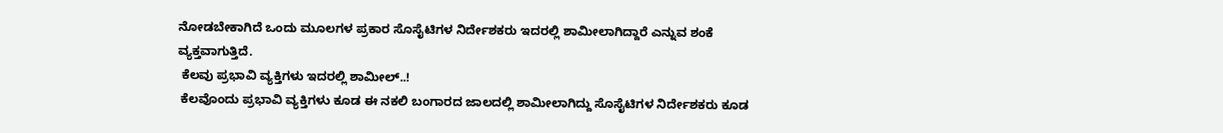ನೋಡಬೇಕಾಗಿದೆ ಒಂದು ಮೂಲಗಳ ಪ್ರಕಾರ ಸೊಸೈಟಿಗಳ ನಿರ್ದೇಶಕರು ಇದರಲ್ಲಿ ಶಾಮೀಲಾಗಿದ್ದಾರೆ ಎನ್ನುವ ಶಂಕೆ ವ್ಯಕ್ತವಾಗುತ್ತಿದೆ.
 ಕೆಲವು ಪ್ರಭಾವಿ ವ್ಯಕ್ತಿಗಳು ಇದರಲ್ಲಿ ಶಾಮೀಲ್..!
 ಕೆಲವೊಂದು ಪ್ರಭಾವಿ ವ್ಯಕ್ತಿಗಳು ಕೂಡ ಈ ನಕಲಿ ಬಂಗಾರದ ಜಾಲದಲ್ಲಿ ಶಾಮೀಲಾಗಿದ್ದು ಸೊಸೈಟಿಗಳ ನಿರ್ದೇಶಕರು ಕೂಡ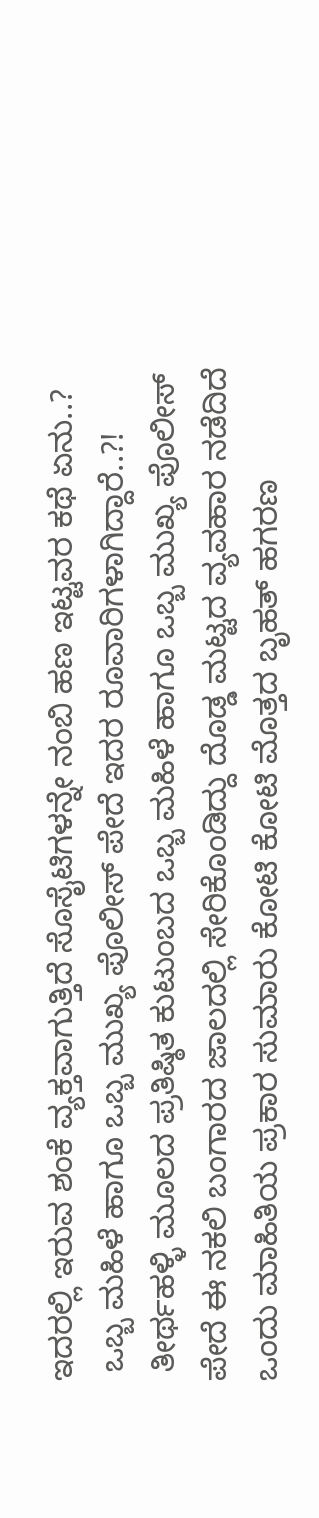ಇದರಲ್ಲಿ ಇರುವ ಶಂಕೆ ವ್ಯಕ್ತವಾಗುತ್ತಿದೆ ಸೊಸೈಟಿಗಳನ್ನೇ ನಂಬಿ ಹಣ ಇಟ್ಟವರ ಕಥೆ ಏನು..?
 ಒಬ್ಬ ಮಹಿಳೆ ಹಾಗೂ ಒಬ್ಬ ಮುಖ್ಯ ಪೊಲೀಸ್ ಪೇದೆ ಇದರ ರೂವಾರಿಗಳಾಗಿದ್ದಾರೆ..?!
 ತೀರ್ಥಹಳ್ಳಿ ಮೂಲದ ಪ್ರತಿಷ್ಠಿತ ಕುಟುಂಬದ ಒಬ್ಬ ಮಹಿಳೆ ಹಾಗೂ ಒಬ್ಬ ಮುಖ್ಯ ಪೊಲೀಸ್ ಪೇದೆ ಈ ನಕಲಿ ಬಂಗಾರದ ಜಾಲದಲ್ಲಿ ಸೇರಿಕೊಂಡಿದ್ದು ದೊಡ್ಡ ಮಟ್ಟದ ವ್ಯವಹಾರ ನಡೆದಿದೆ ಒಂದು ಮಾಹಿತಿಯ ಪ್ರಕಾರ ಸುಮಾರು ಕೋಟಿ ಕೋಟಿ ಮೊತ್ತದ ಬೃಹತ್ ಹಗರಣ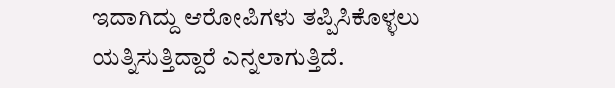ಇದಾಗಿದ್ದು ಆರೋಪಿಗಳು ತಪ್ಪಿಸಿಕೊಳ್ಳಲು ಯತ್ನಿಸುತ್ತಿದ್ದಾರೆ ಎನ್ನಲಾಗುತ್ತಿದೆ.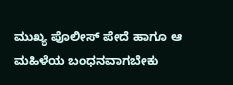ಮುಖ್ಯ ಪೊಲೀಸ್ ಪೇದೆ ಹಾಗೂ ಆ ಮಹಿಳೆಯ ಬಂಧನವಾಗಬೇಕು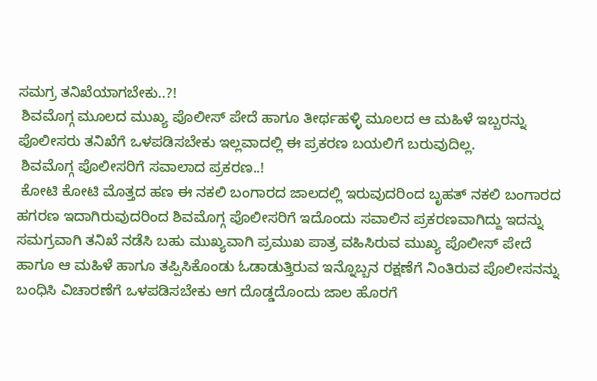ಸಮಗ್ರ ತನಿಖೆಯಾಗಬೇಕು..?!
 ಶಿವಮೊಗ್ಗ ಮೂಲದ ಮುಖ್ಯ ಪೊಲೀಸ್ ಪೇದೆ ಹಾಗೂ ತೀರ್ಥಹಳ್ಳಿ ಮೂಲದ ಆ ಮಹಿಳೆ ಇಬ್ಬರನ್ನು ಪೊಲೀಸರು ತನಿಖೆಗೆ ಒಳಪಡಿಸಬೇಕು ಇಲ್ಲವಾದಲ್ಲಿ ಈ ಪ್ರಕರಣ ಬಯಲಿಗೆ ಬರುವುದಿಲ್ಲ.
 ಶಿವಮೊಗ್ಗ ಪೊಲೀಸರಿಗೆ ಸವಾಲಾದ ಪ್ರಕರಣ..!
 ಕೋಟಿ ಕೋಟಿ ಮೊತ್ತದ ಹಣ ಈ ನಕಲಿ ಬಂಗಾರದ ಜಾಲದಲ್ಲಿ ಇರುವುದರಿಂದ ಬೃಹತ್ ನಕಲಿ ಬಂಗಾರದ ಹಗರಣ ಇದಾಗಿರುವುದರಿಂದ ಶಿವಮೊಗ್ಗ ಪೊಲೀಸರಿಗೆ ಇದೊಂದು ಸವಾಲಿನ ಪ್ರಕರಣವಾಗಿದ್ದು ಇದನ್ನು ಸಮಗ್ರವಾಗಿ ತನಿಖೆ ನಡೆಸಿ ಬಹು ಮುಖ್ಯವಾಗಿ ಪ್ರಮುಖ ಪಾತ್ರ ವಹಿಸಿರುವ ಮುಖ್ಯ ಪೊಲೀಸ್ ಪೇದೆ ಹಾಗೂ ಆ ಮಹಿಳೆ ಹಾಗೂ ತಪ್ಪಿಸಿಕೊಂಡು ಓಡಾಡುತ್ತಿರುವ ಇನ್ನೊಬ್ಬನ ರಕ್ಷಣೆಗೆ ನಿಂತಿರುವ ಪೊಲೀಸನನ್ನು ಬಂಧಿಸಿ ವಿಚಾರಣೆಗೆ ಒಳಪಡಿಸಬೇಕು ಆಗ ದೊಡ್ಡದೊಂದು ಜಾಲ ಹೊರಗೆ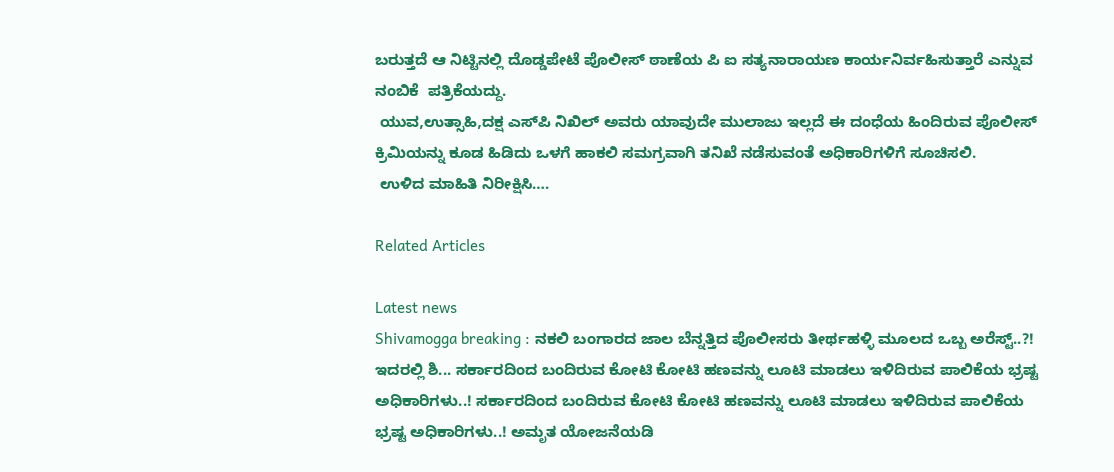ಬರುತ್ತದೆ ಆ ನಿಟ್ಟಿನಲ್ಲಿ ದೊಡ್ಡಪೇಟೆ ಪೊಲೀಸ್ ಠಾಣೆಯ ಪಿ ಐ ಸತ್ಯನಾರಾಯಣ ಕಾರ್ಯನಿರ್ವಹಿಸುತ್ತಾರೆ ಎನ್ನುವ ನಂಬಿಕೆ  ಪತ್ರಿಕೆಯದ್ದು.
 ಯುವ,ಉತ್ಸಾಹಿ,ದಕ್ಷ ಎಸ್‌ಪಿ ನಿಖಿಲ್ ಅವರು ಯಾವುದೇ ಮುಲಾಜು ಇಲ್ಲದೆ ಈ ದಂಧೆಯ ಹಿಂದಿರುವ ಪೊಲೀಸ್ ಕ್ರಿಮಿಯನ್ನು ಕೂಡ ಹಿಡಿದು ಒಳಗೆ ಹಾಕಲಿ ಸಮಗ್ರವಾಗಿ ತನಿಖೆ ನಡೆಸುವಂತೆ ಅಧಿಕಾರಿಗಳಿಗೆ ಸೂಚಿಸಲಿ.
 ಉಳಿದ ಮಾಹಿತಿ ನಿರೀಕ್ಷಿಸಿ….

Related Articles

Latest news
Shivamogga breaking : ನಕಲಿ ಬಂಗಾರದ ಜಾಲ ಬೆನ್ನತ್ತಿದ ಪೊಲೀಸರು ತೀರ್ಥಹಳ್ಳಿ ಮೂಲದ ಒಬ್ಬ ಅರೆಸ್ಟ್..?! ಇದರಲ್ಲಿ ಶಿ... ಸರ್ಕಾರದಿಂದ ಬಂದಿರುವ ಕೋಟಿ ಕೋಟಿ ಹಣವನ್ನು ಲೂಟಿ ಮಾಡಲು ಇಳಿದಿರುವ ಪಾಲಿಕೆಯ ಭ್ರಷ್ಟ ಅಧಿಕಾರಿಗಳು..! ಸರ್ಕಾರದಿಂದ ಬಂದಿರುವ ಕೋಟಿ ಕೋಟಿ ಹಣವನ್ನು ಲೂಟಿ ಮಾಡಲು ಇಳಿದಿರುವ ಪಾಲಿಕೆಯ ಭ್ರಷ್ಟ ಅಧಿಕಾರಿಗಳು..! ಅಮೃತ ಯೋಜನೆಯಡಿ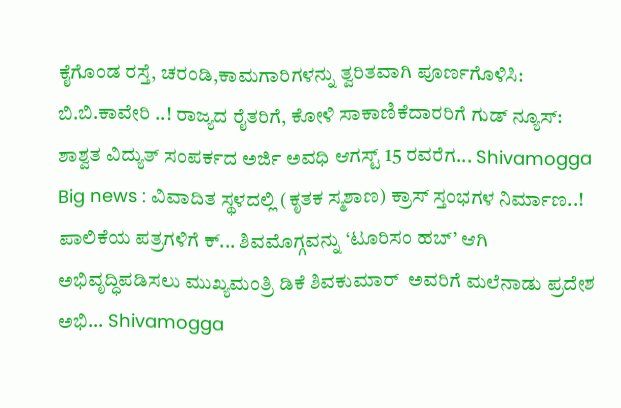ಕೈಗೊಂಡ ರಸ್ತೆ, ಚರಂಡಿ,ಕಾಮಗಾರಿಗಳನ್ನು ತ್ವರಿತವಾಗಿ ಪೂರ್ಣಗೊಳಿಸಿ: ಬಿ.ಬಿ.ಕಾವೇರಿ ..! ರಾಜ್ಯದ ರೈತರಿಗೆ, ಕೋಳಿ ಸಾಕಾಣಿಕೆದಾರರಿಗೆ ಗುಡ್ ನ್ಯೂಸ್: ಶಾಶ್ವತ ವಿದ್ಯುತ್ ಸಂಪರ್ಕದ ಅರ್ಜಿ ಅವಧಿ ಆಗಸ್ಟ್ 15 ರವರೆಗ... Shivamogga Big news : ವಿವಾದಿತ ಸ್ಥಳದಲ್ಲಿ (ಕೃತಕ ಸ್ಮಶಾಣ) ಕ್ರಾಸ್ ಸ್ತಂಭಗಳ ನಿರ್ಮಾಣ..! ಪಾಲಿಕೆಯ ಪತ್ರಗಳಿಗೆ ಕ್... ಶಿವಮೊಗ್ಗವನ್ನು ‘ಟೂರಿಸಂ ಹಬ್’ ಆಗಿ ಅಭಿವೃದ್ಧಿಪಡಿಸಲು ಮುಖ್ಯಮಂತ್ರಿ ಡಿಕೆ ಶಿವಕುಮಾರ್  ಅವರಿಗೆ ಮಲೆನಾಡು ಪ್ರದೇಶ ಅಭಿ... Shivamogga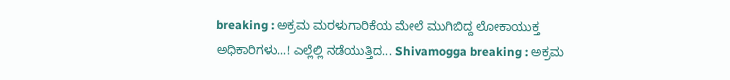breaking : ಅಕ್ರಮ ಮರಳುಗಾರಿಕೆಯ ಮೇಲೆ ಮುಗಿಬಿದ್ದ ಲೋಕಾಯುಕ್ತ ಅಧಿಕಾರಿಗಳು...! ಎಲ್ಲೆಲ್ಲಿ ನಡೆಯುತ್ತಿದ... Shivamogga breaking : ಅಕ್ರಮ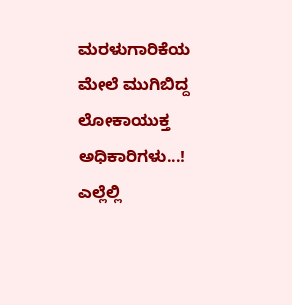ಮರಳುಗಾರಿಕೆಯ ಮೇಲೆ ಮುಗಿಬಿದ್ದ ಲೋಕಾಯುಕ್ತ ಅಧಿಕಾರಿಗಳು...! ಎಲ್ಲೆಲ್ಲಿ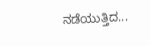ನಡೆಯುತ್ತಿದ...